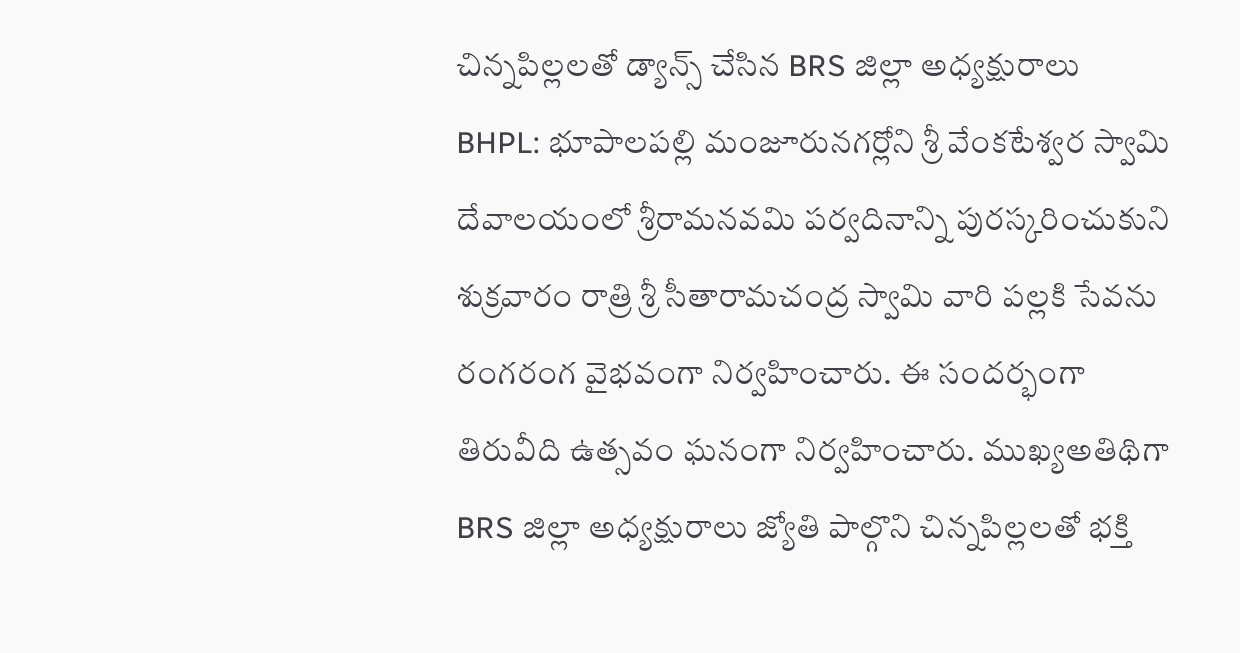చిన్నపిల్లలతో డ్యాన్స్ చేసిన BRS జిల్లా అధ్యక్షురాలు
BHPL: భూపాలపల్లి మంజూరునగర్లోని శ్రీ వేంకటేశ్వర స్వామి దేవాలయంలో శ్రీరామనవమి పర్వదినాన్ని పురస్కరించుకుని శుక్రవారం రాత్రి శ్రీ సీతారామచంద్ర స్వామి వారి పల్లకి సేవను రంగరంగ వైభవంగా నిర్వహించారు. ఈ సందర్భంగా తిరువీది ఉత్సవం ఘనంగా నిర్వహించారు. ముఖ్యఅతిథిగా BRS జిల్లా అధ్యక్షురాలు జ్యోతి పాల్గొని చిన్నపిల్లలతో భక్తి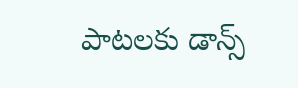పాటలకు డాన్స్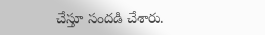చేస్తూ సందడి చేశారు.